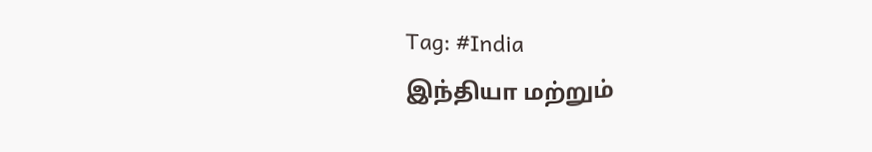Tag: #India
இந்தியா மற்றும்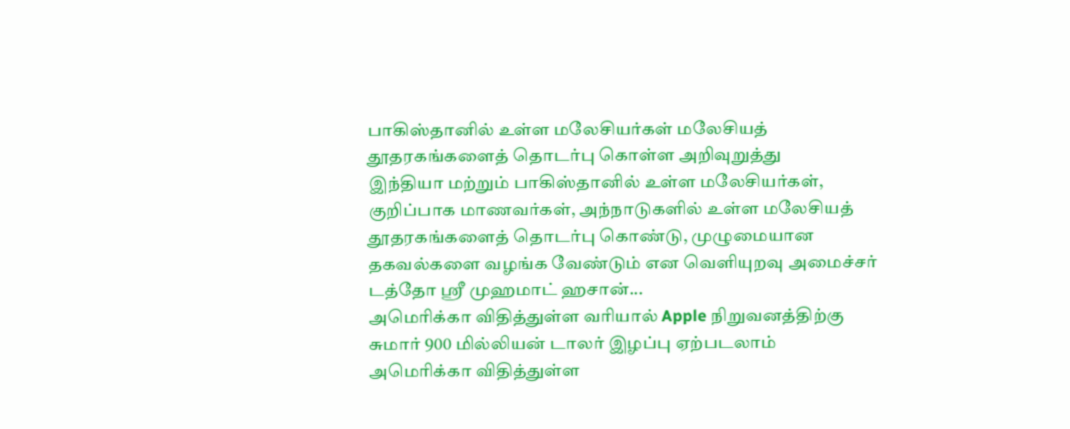பாகிஸ்தானில் உள்ள மலேசியர்கள் மலேசியத் தூதரகங்களைத் தொடர்பு கொள்ள அறிவுறுத்து
இந்தியா மற்றும் பாகிஸ்தானில் உள்ள மலேசியர்கள், குறிப்பாக மாணவர்கள், அந்நாடுகளில் உள்ள மலேசியத் தூதரகங்களைத் தொடர்பு கொண்டு, முழுமையான தகவல்களை வழங்க வேண்டும் என வெளியுறவு அமைச்சர் டத்தோ ஸ்ரீ முஹமாட் ஹசான்...
அமெரிக்கா விதித்துள்ள வரியால் Apple நிறுவனத்திற்கு சுமார் 900 மில்லியன் டாலர் இழப்பு ஏற்படலாம்
அமெரிக்கா விதித்துள்ள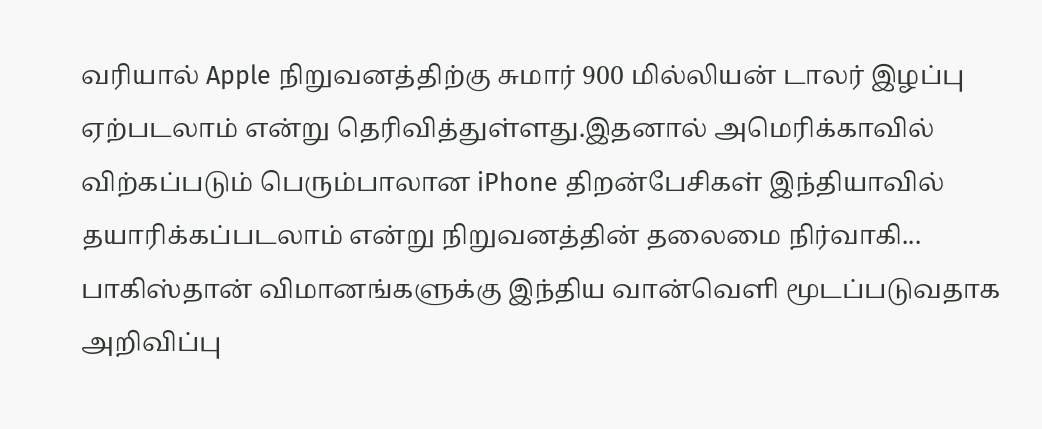வரியால் Apple நிறுவனத்திற்கு சுமார் 900 மில்லியன் டாலர் இழப்பு ஏற்படலாம் என்று தெரிவித்துள்ளது.இதனால் அமெரிக்காவில் விற்கப்படும் பெரும்பாலான iPhone திறன்பேசிகள் இந்தியாவில் தயாரிக்கப்படலாம் என்று நிறுவனத்தின் தலைமை நிர்வாகி...
பாகிஸ்தான் விமானங்களுக்கு இந்திய வான்வெளி மூடப்படுவதாக அறிவிப்பு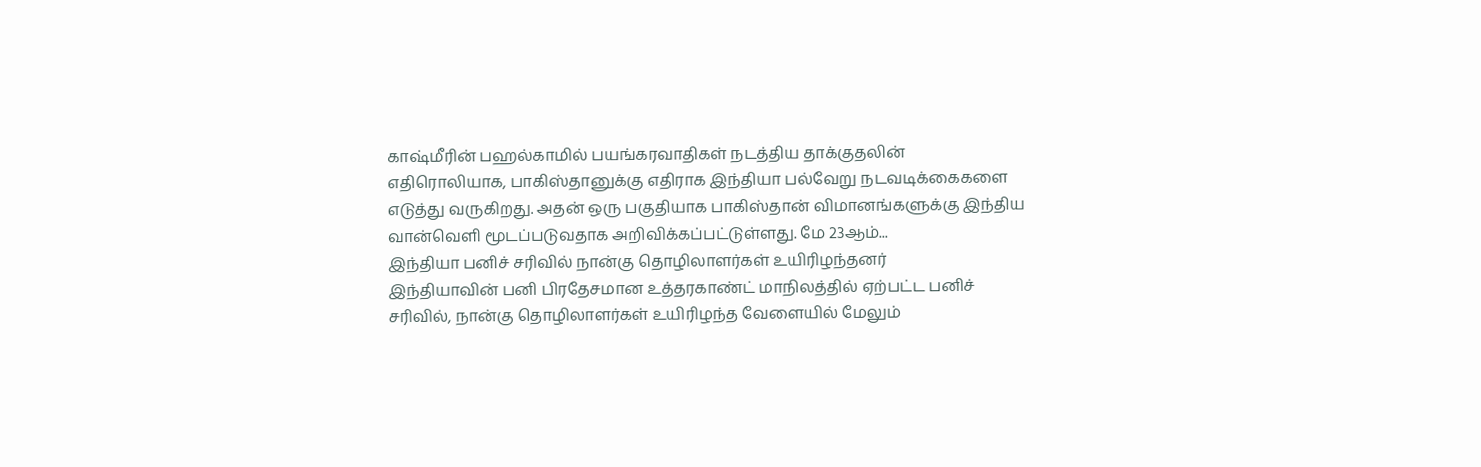காஷ்மீரின் பஹல்காமில் பயங்கரவாதிகள் நடத்திய தாக்குதலின் எதிரொலியாக, பாகிஸ்தானுக்கு எதிராக இந்தியா பல்வேறு நடவடிக்கைகளை எடுத்து வருகிறது. அதன் ஒரு பகுதியாக பாகிஸ்தான் விமானங்களுக்கு இந்திய வான்வெளி மூடப்படுவதாக அறிவிக்கப்பட்டுள்ளது. மே 23ஆம்...
இந்தியா பனிச் சரிவில் நான்கு தொழிலாளர்கள் உயிரிழந்தனர்
இந்தியாவின் பனி பிரதேசமான உத்தரகாண்ட் மாநிலத்தில் ஏற்பட்ட பனிச் சரிவில், நான்கு தொழிலாளர்கள் உயிரிழந்த வேளையில் மேலும்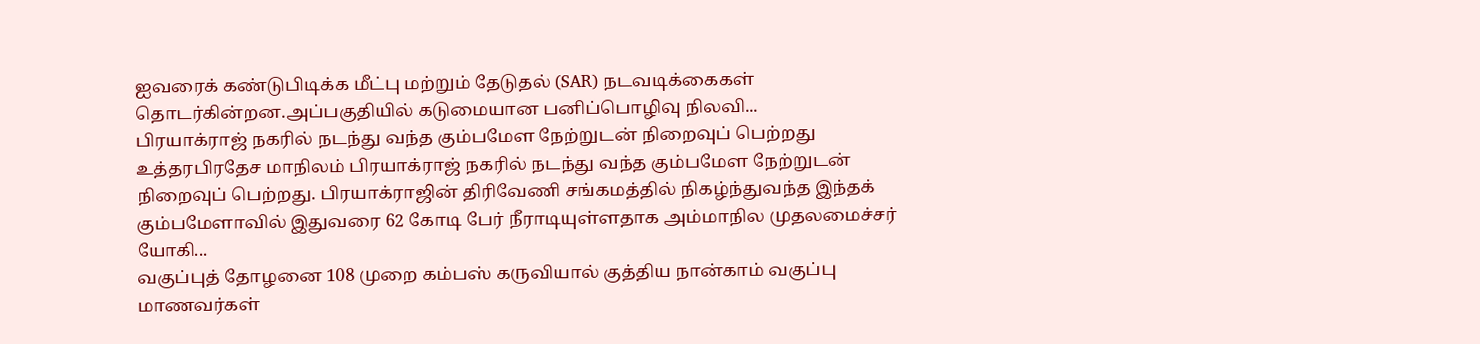ஐவரைக் கண்டுபிடிக்க மீட்பு மற்றும் தேடுதல் (SAR) நடவடிக்கைகள் தொடர்கின்றன.அப்பகுதியில் கடுமையான பனிப்பொழிவு நிலவி...
பிரயாக்ராஜ் நகரில் நடந்து வந்த கும்பமேள நேற்றுடன் நிறைவுப் பெற்றது
உத்தரபிரதேச மாநிலம் பிரயாக்ராஜ் நகரில் நடந்து வந்த கும்பமேள நேற்றுடன் நிறைவுப் பெற்றது. பிரயாக்ராஜின் திரிவேணி சங்கமத்தில் நிகழ்ந்துவந்த இந்தக் கும்பமேளாவில் இதுவரை 62 கோடி பேர் நீராடியுள்ளதாக அம்மாநில முதலமைச்சர் யோகி...
வகுப்புத் தோழனை 108 முறை கம்பஸ் கருவியால் குத்திய நான்காம் வகுப்பு மாணவர்கள்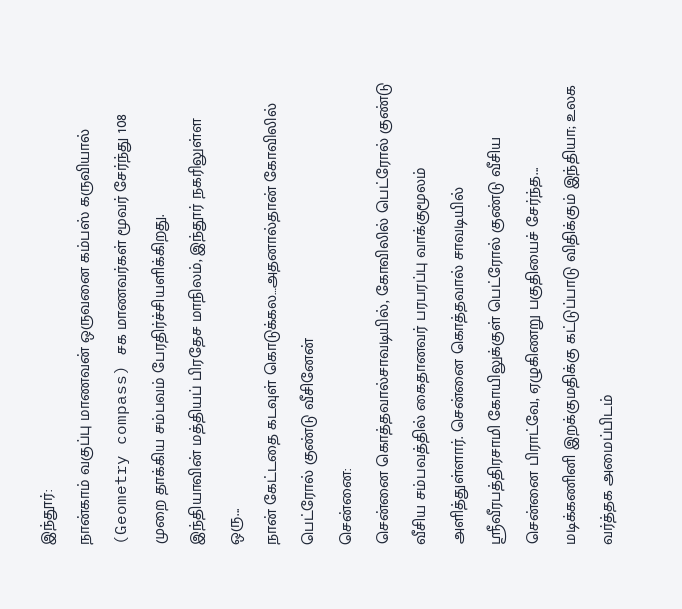இந்தூர்:
நான்காம் வகுப்பு மாணவன் ஒருவனை கம்பஸ் கருவியால் (Geometry compass) சக மாணவர்கள் மூவர் சேர்ந்து 108 முறை தாக்கிய சம்பவம் பேரதிர்ச்சியளிக்கிறது.
இந்தியாவின் மத்தியப் பிரதேச மாநிலம், இந்தூர் நகரிலுள்ள ஒரு...
நான் கேட்டதை கடவுள் கொடுக்கல…அதனால்தான் கோவிலில் பெட்ரோல் குண்டு வீசினேன்
சென்னை:
சென்னை கொத்தவால்சாவடியில், கோவிலில் பெட்ரோல் குண்டு வீசிய சம்பவத்தில் கைதானவர் பரபரப்பு வாக்குமூலம் அளித்துள்ளார். சென்னை கொத்தவால் சாவடியில் ஸ்ரீவீரபத்திரசாமி கோயிலுக்குள் பெட்ரோல் குண்டு வீசிய சென்னை பிராட்வே, ஏழுகிணறு பகுதியைச் சேர்ந்த...
மடிக்கணினி இறக்குமதிக்கு கட்டுப்பாடு விதிக்கும் இந்தியா; உலக வர்த்தக அமைப்பிடம்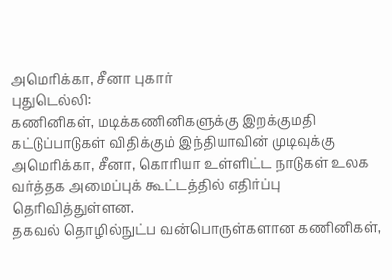அமெரிக்கா, சீனா புகார்
புதுடெல்லி:
கணினிகள், மடிக்கணினிகளுக்கு இறக்குமதி கட்டுப்பாடுகள் விதிக்கும் இந்தியாவின் முடிவுக்கு அமெரிக்கா, சீனா, கொரியா உள்ளிட்ட நாடுகள் உலக வர்த்தக அமைப்புக் கூட்டத்தில் எதிர்ப்பு தெரிவித்துள்ளன.
தகவல் தொழில்நுட்ப வன்பொருள்களான கணினிகள்,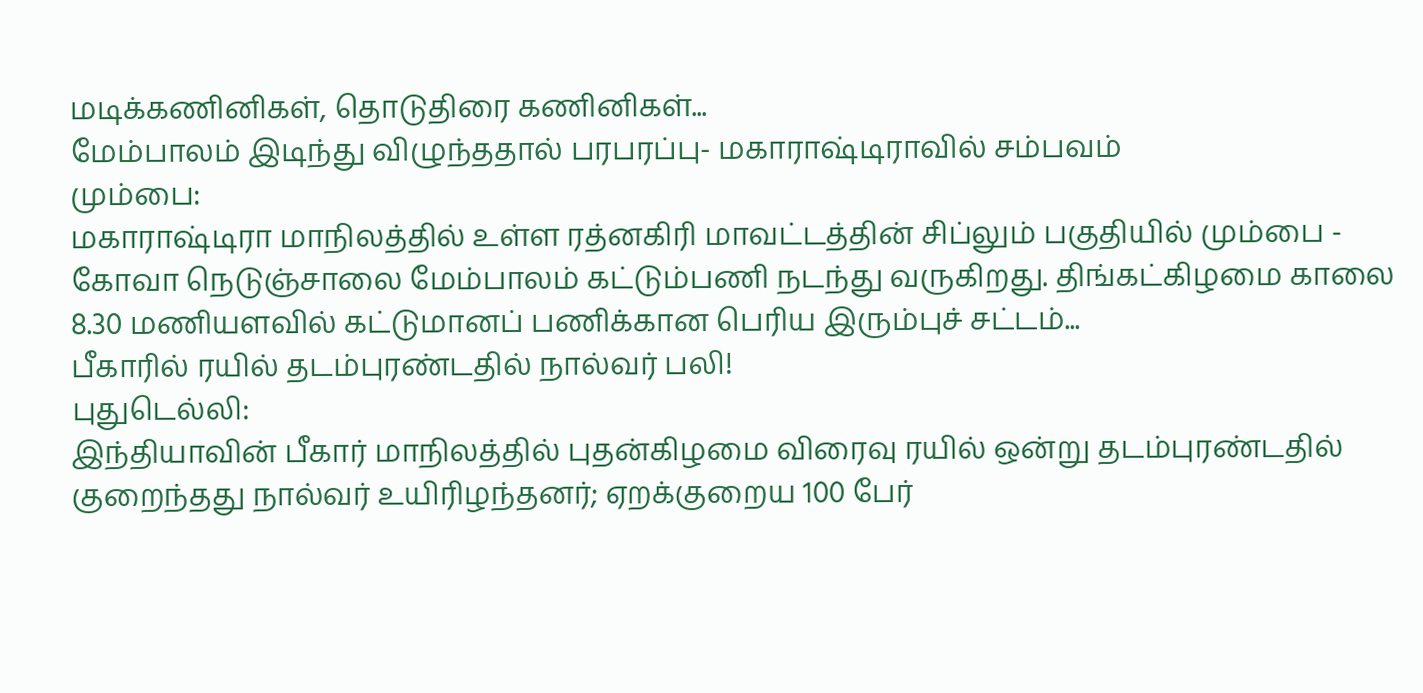மடிக்கணினிகள், தொடுதிரை கணினிகள்...
மேம்பாலம் இடிந்து விழுந்ததால் பரபரப்பு- மகாராஷ்டிராவில் சம்பவம்
மும்பை:
மகாராஷ்டிரா மாநிலத்தில் உள்ள ரத்னகிரி மாவட்டத்தின் சிப்லும் பகுதியில் மும்பை - கோவா நெடுஞ்சாலை மேம்பாலம் கட்டும்பணி நடந்து வருகிறது. திங்கட்கிழமை காலை 8.30 மணியளவில் கட்டுமானப் பணிக்கான பெரிய இரும்புச் சட்டம்...
பீகாரில் ரயில் தடம்புரண்டதில் நால்வர் பலி!
புதுடெல்லி:
இந்தியாவின் பீகார் மாநிலத்தில் புதன்கிழமை விரைவு ரயில் ஒன்று தடம்புரண்டதில் குறைந்தது நால்வர் உயிரிழந்தனர்; ஏறக்குறைய 100 பேர்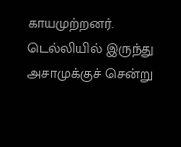காயமுற்றனர். டெல்லியில் இருந்து அசாமுக்குச் சென்று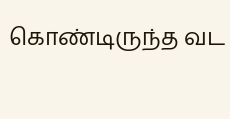கொண்டிருந்த வட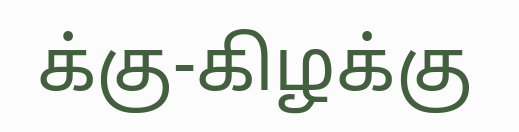க்கு-கிழக்கு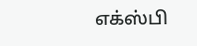எக்ஸ்பி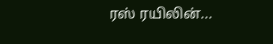ரஸ் ரயிலின்...